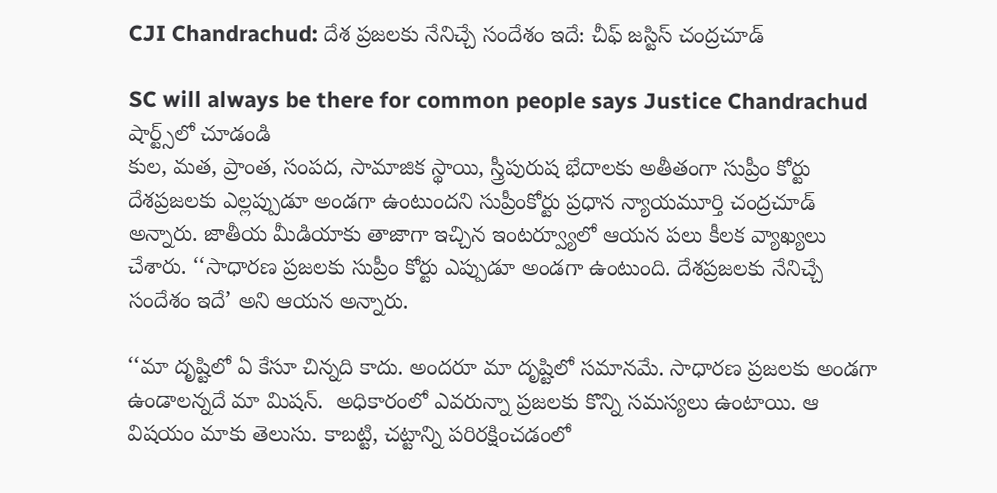CJI Chandrachud: దేశ ప్రజలకు నేనిచ్చే సందేశం ఇదే: చీఫ్ జస్టిస్ చంద్రచూడ్

SC will always be there for common people says Justice Chandrachud
షార్ట్స్‌లో చూడండి
కుల, మత, ప్రాంత, సంపద, సామాజిక స్థాయి, స్త్రీపురుష భేదాలకు అతీతంగా సుప్రీం కోర్టు దేశప్రజలకు ఎల్లప్పుడూ అండగా ఉంటుందని సుప్రీంకోర్టు ప్రధాన న్యాయమూర్తి చంద్రచూడ్ అన్నారు. జాతీయ మీడియాకు తాజాగా ఇచ్చిన ఇంటర్వ్యూలో ఆయన పలు కీలక వ్యాఖ్యలు చేశారు. ‘‘సాధారణ ప్రజలకు సుప్రీం కోర్టు ఎప్పుడూ అండగా ఉంటుంది. దేశప్రజలకు నేనిచ్చే సందేశం ఇదే’ అని ఆయన అన్నారు.

‘‘మా దృష్టిలో ఏ కేసూ చిన్నది కాదు. అందరూ మా దృష్టిలో సమానమే. సాధారణ ప్రజలకు అండగా ఉండాలన్నదే మా మిషన్.  అధికారంలో ఎవరున్నా ప్రజలకు కొన్ని సమస్యలు ఉంటాయి. ఆ విషయం మాకు తెలుసు. కాబట్టి, చట్టాన్ని పరిరక్షించడంలో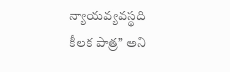న్యాయవ్యవస్థది కీలక పాత్ర’’ అని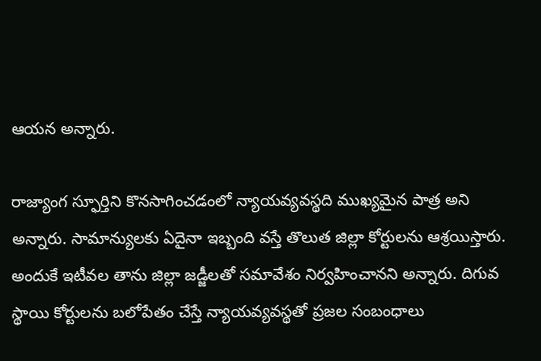ఆయన అన్నారు.

రాజ్యాంగ స్ఫూర్తిని కొనసాగించడంలో న్యాయవ్యవస్థది ముఖ్యమైన పాత్ర అని అన్నారు. సామాన్యులకు ఏదైనా ఇబ్బంది వస్తే తొలుత జిల్లా కోర్టులను ఆశ్రయిస్తారు. అందుకే ఇటీవల తాను జిల్లా జడ్జీలతో సమావేశం నిర్వహించానని అన్నారు. దిగువ స్థాయి కోర్టులను బలోపేతం చేస్తే న్యాయవ్యవస్థతో ప్రజల సంబంధాలు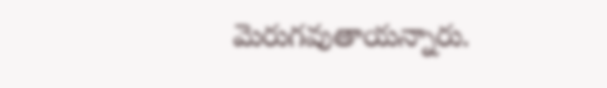మెరుగవుతాయన్నారు.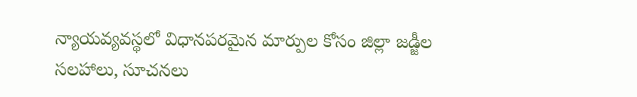న్యాయవ్యవస్థలో విధానపరమైన మార్పుల కోసం జిల్లా జడ్జీల సలహాలు, సూచనలు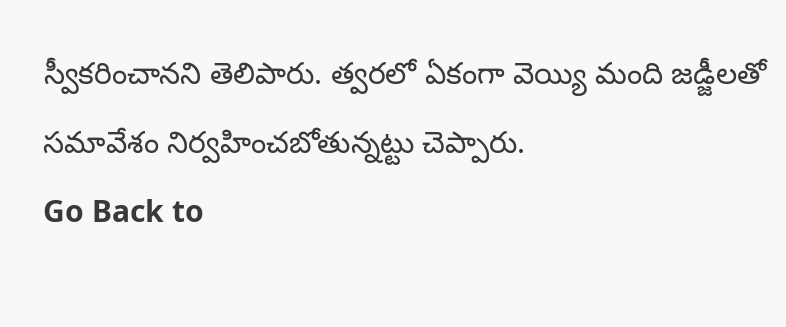స్వీకరించానని తెలిపారు. త్వరలో ఏకంగా వెయ్యి మంది జడ్జీలతో సమావేశం నిర్వహించబోతున్నట్టు చెప్పారు.
Go Back to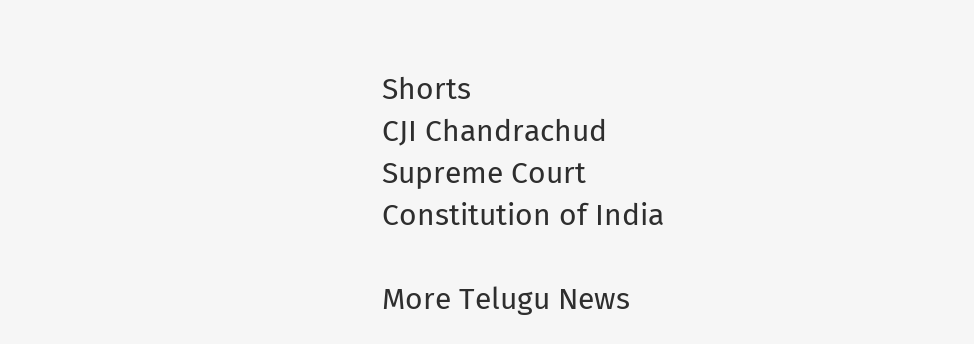Shorts
CJI Chandrachud
Supreme Court
Constitution of India

More Telugu News